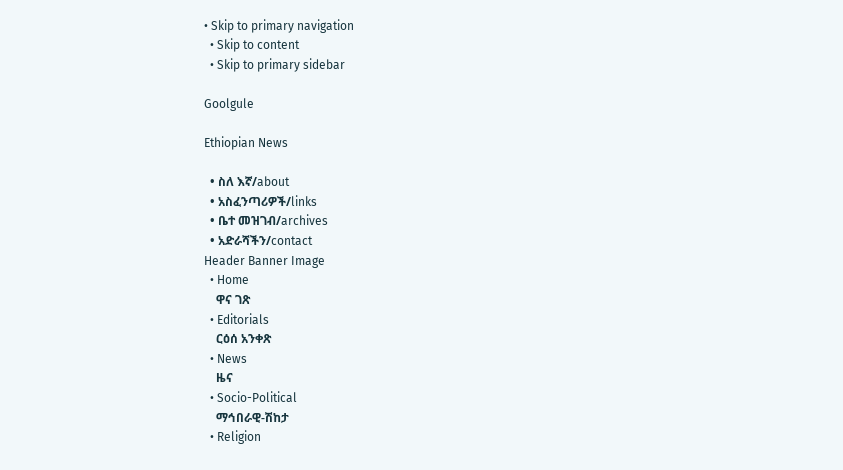• Skip to primary navigation
  • Skip to content
  • Skip to primary sidebar

Goolgule

Ethiopian News

  • ስለ እኛ/about
  • አስፈንጣሪዎች/links
  • ቤተ መዝገብ/archives
  • አድራሻችን/contact
Header Banner Image
  • Home
    ዋና ገጽ
  • Editorials
    ርዕሰ አንቀጽ
  • News
    ዜና
  • Socio-Political
    ማኅበራዊ-ሽከታ
  • Religion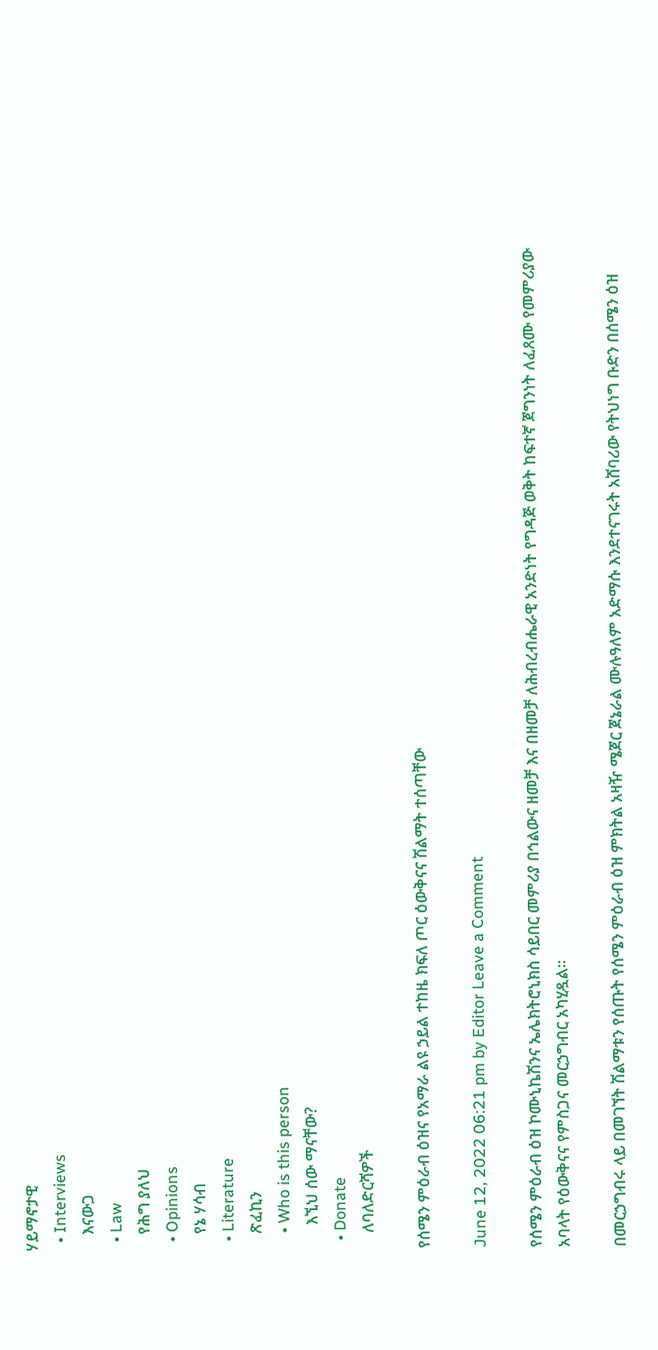ሃይማኖታዊ
  • Interviews
    እናውጋ
  • Law
    የሕግ ያለህ
  • Opinions
    የኔ ሃሳብ
  • Literature
    ጽፈኪን
    • Who is this person
      እኚህ ሰው ማናቸው?
  • Donate
    ለባለድርሻዎች

የሰሜን ምዕራብ ዕዝና የአማራ ልዩ ኃይል ተከዜ ክፍለ ጦር ዕውቅናና ሽልማት ተሰጣቸው

June 12, 2022 06:21 pm by Editor Leave a Comment

የሰሜን ምዕራብ ዕዝ ኮሙኒኬሽንና ኤሌክትሮኒክስ ሳይበር መምሪያ በኅልውና ዘመቻ እና በዘመቻ ለሕብረብሔራዊ አንድነት የግዳጅ ወቅት ከፍተኛ ጀግንነት ለፈጸሙ የመምሪያው አባላት የዕውቅናና የምስጋና መርኃግብር አካሂዷል።

በመርኃግብሩ ላይ በመገኘት ሽልማቱን የሰጡት የሰሜን ምዕራብ ዕዝ ምክትል አዛዥ ሜጀር ጀኔራል ሙሉዓለም አድማሱ እንደተናገሩት አሸባሪው የትህነግ ቡድን በሰሜን ዕዝ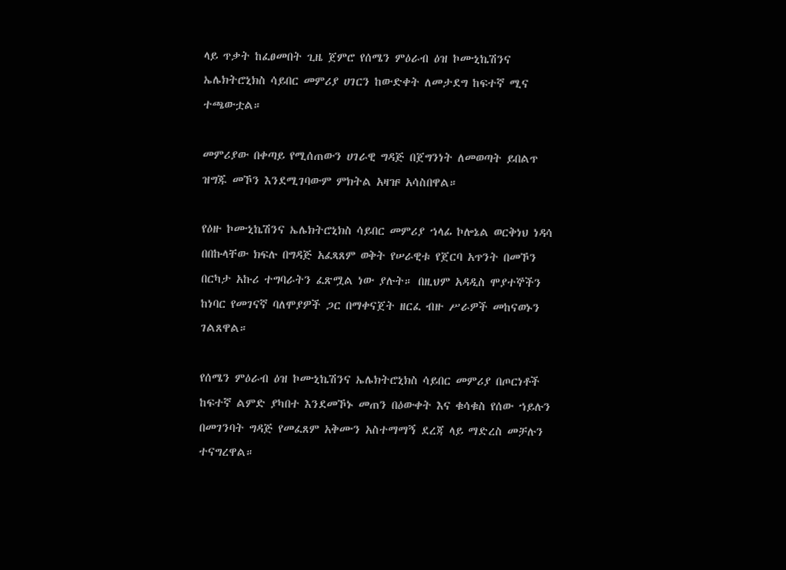ላይ ጥቃት ከፈፀመበት ጊዜ ጀምሮ የሰሜን ምዕራብ ዕዝ ኮሙኒኬሽንና ኤሌክትሮኒክስ ሳይበር መምሪያ ሀገርን ከውድቀት ለመታደግ ከፍተኛ ሚና ተጫውቷል።

መምሪያው በቀጣይ የሚሰጠውን ሀገራዊ ግዳጅ በጀግንነት ለመወጣት ይበልጥ ዝግጁ መኾን እንደሚገባውም ምክትል አዛዡ አሳስበዋል።

የዕዙ ኮሙኒኬሽንና ኤሌክትሮኒክስ ሳይበር መምሪያ ኀላፊ ኮሎኔል ወርቅነህ ነዳሳ በበኩላቸው ክፍሉ በግዳጅ አፈጻጸም ወቅት የሠራዊቱ የጀርባ አጥንት በመኾን በርካታ አኩሪ ተግባራትን ፈጽሟል ነው ያሉት። በዚህም አዳዲስ ሞያተኞችን ከነባር የመገናኛ ባለሞያዎች ጋር በማቀናጀት ዘርፈ ብዙ ሥራዎች መከናወኑን ገልጸዋል።

የሰሜን ምዕራብ ዕዝ ኮሙኒኬሽንና ኤሌክትሮኒክስ ሳይበር መምሪያ በጦርነቶች ከፍተኛ ልምድ ያካበተ እንደመኾኑ መጠን በዕውቀት እና ቁሳቁስ የሰው ኀይሉን በመገንባት ግዳጅ የመፈጸም አቅሙን አስተማማኝ ደረጃ ላይ ማድረስ መቻሉን ተናግረዋል።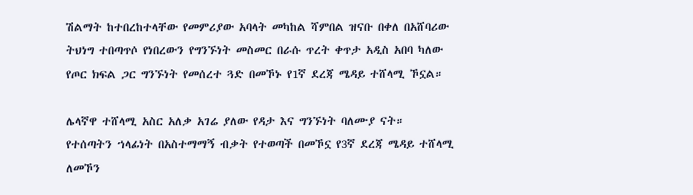ሽልማት ከተበረከተላቸው የመምሪያው አባላት መካከል ሻምበል ዝናቡ በቀለ በአሸባሪው ትህነግ ተበጣጥሶ የነበረውን የግንኙነት መስመር በራሱ ጥረት ቀጥታ አዲስ አበባ ካለው የጦር ክፍል ጋር ግንኙነት የመሰረተ ጓድ በመኾኑ የ1ኛ ደረጃ ሜዳይ ተሸላሚ ኾኗል።

ሌላኛዋ ተሸላሚ አስር አለቃ አገሬ ያለው የዳታ እና ግንኙነት ባለሙያ ናት። የተሰጣትን ኀላፊነት በአስተማማኝ ብቃት የተወጣች በመኾኗ የ3ኛ ደረጃ ሜዳይ ተሸላሚ ለመኾን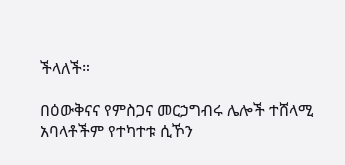ችላለች።

በዕውቅናና የምስጋና መርኃግብሩ ሌሎች ተሸላሚ አባላቶችም የተካተቱ ሲኾን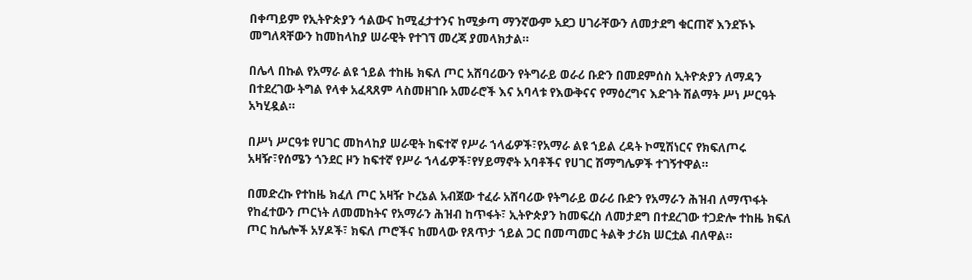በቀጣይም የኢትዮጵያን ኅልውና ከሚፈታተንና ከሚቃጣ ማንኛውም አደጋ ሀገራቸውን ለመታደግ ቁርጠኛ እንደኾኑ መግለጻቸውን ከመከላከያ ሠራዊት የተገኘ መረጃ ያመላክታል።

በሌላ በኩል የአማራ ልዩ ኀይል ተከዜ ክፍለ ጦር አሸባሪውን የትግራይ ወራሪ ቡድን በመደምሰስ ኢትዮጵያን ለማዳን በተደረገው ትግል የላቀ አፈጻጸም ላስመዘገቡ አመራሮች እና አባላቱ የእውቅናና የማዕረግና እድገት ሽልማት ሥነ ሥርዓት አካሂዷል።

በሥነ ሥርዓቱ የሀገር መከላከያ ሠራዊት ከፍተኛ የሥራ ኀላፊዎች፣የአማራ ልዩ ኀይል ረዳት ኮሚሽነርና የክፍለጦሩ አዛዥ፣የሰሜን ጎንደር ዞን ከፍተኛ የሥራ ኀላፊዎች፣የሃይማኖት አባቶችና የሀገር ሽማግሌዎች ተገኝተዋል።

በመድረኩ የተከዜ ክፈለ ጦር አዛዥ ኮረኔል አብጀው ተፈራ አሸባሪው የትግራይ ወራሪ ቡድን የአማራን ሕዝብ ለማጥፋት የከፈተውን ጦርነት ለመመከትና የአማራን ሕዝብ ከጥፋት፣ ኢትዮጵያን ከመፍረስ ለመታደግ በተደረገው ተጋድሎ ተከዜ ክፍለ ጦር ከሌሎች አሃዶች፣ ክፍለ ጦሮችና ከመላው የጸጥታ ኀይል ጋር በመጣመር ትልቅ ታሪክ ሠርቷል ብለዋል።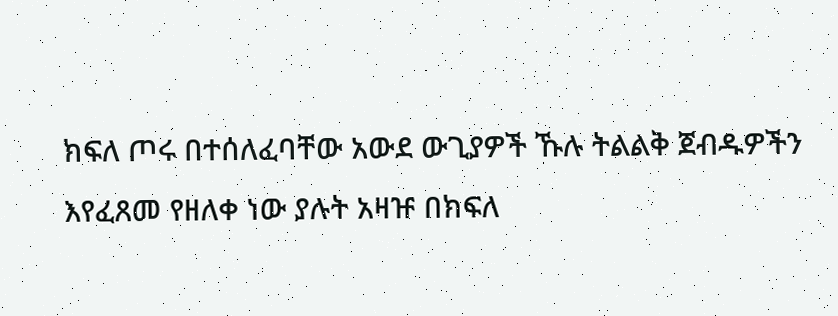ክፍለ ጦሩ በተሰለፈባቸው አውደ ውጊያዎች ኹሉ ትልልቅ ጀብዱዎችን እየፈጸመ የዘለቀ ነው ያሉት አዛዡ በክፍለ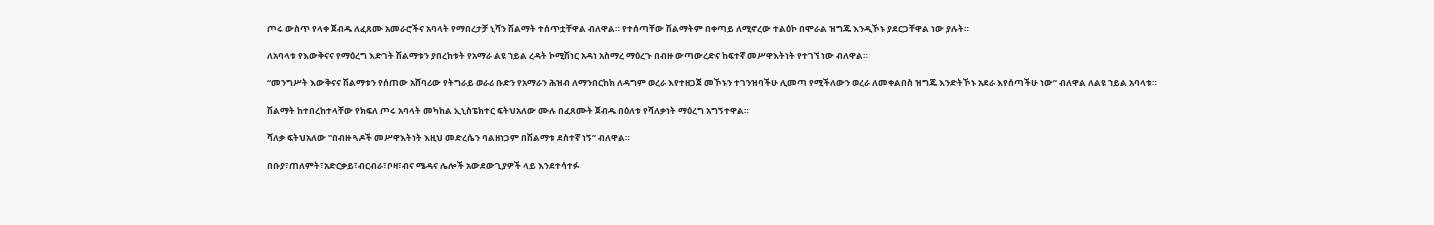ጦሩ ውስጥ የላቀ ጀብዱ ለፈጸሙ አመራሮችና አባላት የማበረታቻ ኒሻን ሽልማት ተሰጥቷቸዋል ብለዋል። የተሰጣቸው ሽልማትም በቀጣይ ለሚኖረው ተልዕኮ በሞራል ዝግጁ እንዲኾኑ ያደርጋቸዋል ነው ያሉት።

ለአባላቱ የእውቅናና የማዕረግ እድገት ሽልማቱን ያበረከቱት የአማራ ልዩ ኀይል ረዳት ኮሚሽነር አዳነ አስማረ ማዕረጉ በብዙ ውጣውረድና ከፍተኛ መሥዋእትነት የተገኘ ነው ብለዋል።

“መንግሥት እውቅናና ሽልማቱን የሰጠው አሸባሪው የትግራይ ወራሪ ቡድን የአማራን ሕዝብ ለማንበርከክ ለዳግም ወረራ እየተዘጋጀ መኾኑን ተገንዝባችሁ ሊመጣ የሚችለውን ወረራ ለመቀልበስ ዝግጁ እንድትኾኑ አደራ እየሰጣችሁ ነው” ብለዋል ለልዩ ኀይል አባላቱ።

ሽልማት ከተበረከተላቸው የክፍለ ጦሩ አባላት መካከል ኢኒስፔክተር ፍትህአለው ሙሉ በፈጸሙት ጀብዱ በዕለቱ የሻለቃነት ማዕረግ አግኝተዋል።

ሻለቃ ፍትህአለው ‟በብዙ ጓዶች መሥዋእትነት እዚህ መድረሴን ባልዘነጋም በሽልማቱ ደስተኛ ነኝ” ብለዋል።

በቡያ፣ጠለምት፣አድርቃይ፣ብርብራ፣ቦዛ፣ብና ሜዳና ሌሎች አውደውጊያዎች ላይ እንደተሳተፉ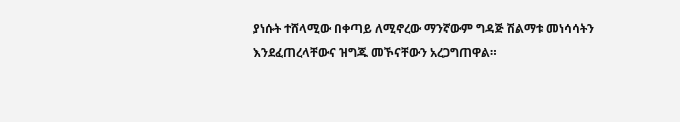ያነሱት ተሸላሚው በቀጣይ ለሚኖረው ማንኛውም ግዳጅ ሽልማቱ መነሳሳትን እንደፈጠረላቸውና ዝግጁ መኾናቸውን አረጋግጠዋል።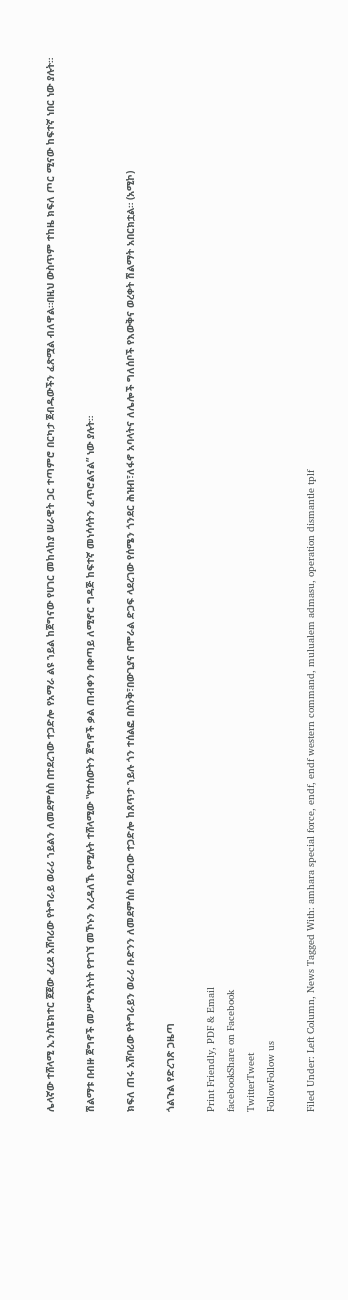ሌላኛው ተሸላሚ ኢንስፔክተር ጀጀው ፈረደ አሸባሪው የትግራይ ወራሪ ኀይልን ለመደምሰስ በተደረገው ተጋድሎ የአማራ ልዩ ኀይል ከጀግናው የሀገር መከላከያ ሠራዊት ጋር ተጣምሮ በርካታ ጀብዱውችን ፈጽሟል ብለዋል።በዚህ ውስጥም ተከዜ ክፍለ ጦር ሚናው ከፍተኛ ነበር ነው ያሉት።

ሽልማቱ በብዙ ጀግኖች መሥዋእትነት የተገኘ መኾኑን እረዳለኹ የሚሉት ተሸላሚው ‟የተሰውትን ጀግኖች ቃል ጠብቀን በቀጣይ ለሚኖር ግዳጅ ከፍተኛ መነሳሳትን ፈጥሮልናል” ነው ያሉት።

ክፍለ ጠሩ አሸባሪው የትግራይን ወራሪ ቡድንን ለመደምሰስ ባደረገው ተጋድሎ ከጸጥታ ኀይሉ ጎን ተሰልፎ በስንቅ፣በውጊያና በሞራል ድጋፍ ላደረገው የሰሜን ጎንደር ሕዝብ፣ለፋኖ አባላትና ለሌሎች ግለሰቦች የእውቅና ወረቀት ሽልማት አበርክቷል። (አሚኮ)

ጎልጉል የድረገጽ ጋዜጣ

Print Friendly, PDF & Email
facebookShare on Facebook
TwitterTweet
FollowFollow us

Filed Under: Left Column, News Tagged With: amhara special force, endf, endf western command, mulualem admasu, operation dismantle tplf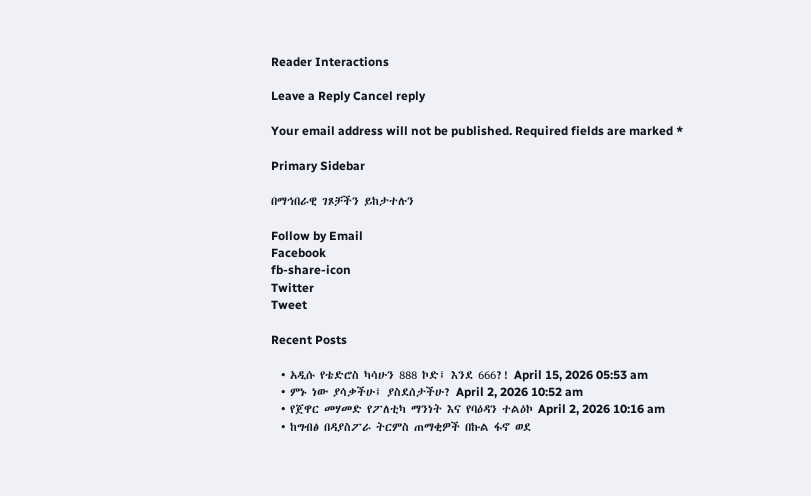Reader Interactions

Leave a Reply Cancel reply

Your email address will not be published. Required fields are marked *

Primary Sidebar

በማኅበራዊ ገጾቻችን ይከታተሉን

Follow by Email
Facebook
fb-share-icon
Twitter
Tweet

Recent Posts

  • አዲሱ የቴድሮስ ካሳሁን 888 ኮድ፤ እንደ 666?! April 15, 2026 05:53 am
  • ምኑ ነው ያሳቃችሁ፤ ያስደሰታችሁ? April 2, 2026 10:52 am
  • የጀዋር መሃመድ የፖለቲካ ማንነት እና የባዕዳን ተልዕኮ April 2, 2026 10:16 am
  • ከግብፅ በዳያስፖራ ትርምስ ጠማቂዎች በኩል ፋኖ ወደ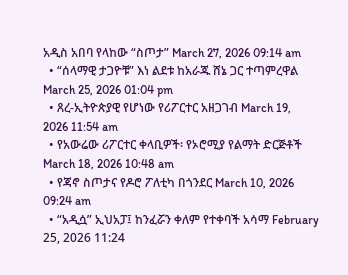አዲስ አበባ የላከው “ስጦታ” March 27, 2026 09:14 am
  • “ሰላማዊ ታጋዮቹ” እነ ልደቱ ከአራጁ ሸኔ ጋር ተጣምረዋል March 25, 2026 01:04 pm
  • ጸረ-ኢትዮጵያዊ የሆነው የሪፖርተር አዘጋገብ March 19, 2026 11:54 am
  • የአውሬው ሪፖርተር ቀላቢዎች፡ የኦሮሚያ የልማት ድርጅቶች March 18, 2026 10:48 am
  • የጃኖ ስጦታና የዶሮ ፖለቲካ በጎንደር March 10, 2026 09:24 am
  • “አዲሷ” ኢህአፓ፤ ከንፈሯን ቀለም የተቀባች አሳማ February 25, 2026 11:24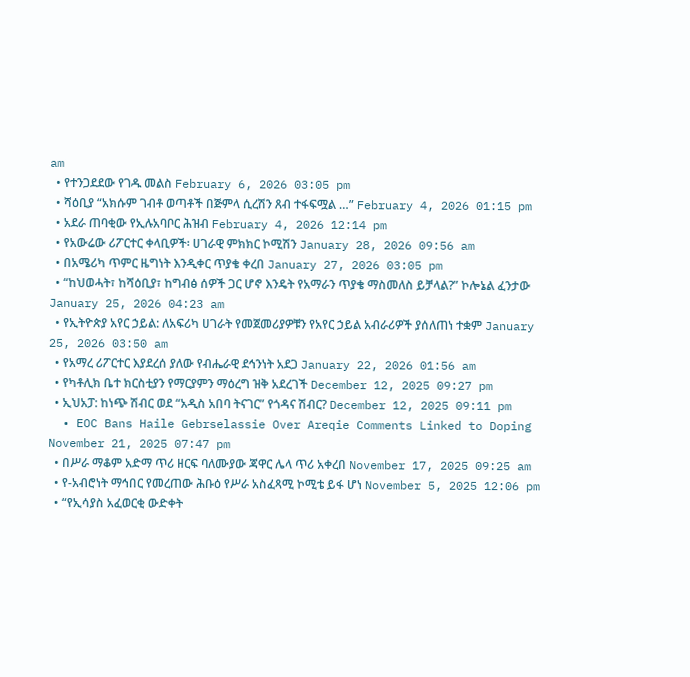am
  • የተንጋደደው የገዱ መልስ February 6, 2026 03:05 pm
  • ሻዕቢያ “አክሱም ገብቶ ወጣቶች በጅምላ ሲረሽን ጸብ ተፋፍሟል …” February 4, 2026 01:15 pm
  • አደራ ጠባቂው የኢሉአባቦር ሕዝብ February 4, 2026 12:14 pm
  • የአውሬው ሪፖርተር ቀላቢዎች፡ ሀገራዊ ምክክር ኮሚሽን January 28, 2026 09:56 am
  • በአሜሪካ ጥምር ዜግነት እንዲቀር ጥያቄ ቀረበ January 27, 2026 03:05 pm
  • “ከህወሓት፣ ከሻዕቢያ፣ ከግብፅ ሰዎች ጋር ሆኖ እንዴት የአማራን ጥያቄ ማስመለስ ይቻላል?” ኮሎኔል ፈንታው January 25, 2026 04:23 am
  • የኢትዮጵያ አየር ኃይል: ለአፍሪካ ሀገራት የመጀመሪያዎቹን የአየር ኃይል አብራሪዎች ያሰለጠነ ተቋም January 25, 2026 03:50 am
  • የአማረ ሪፖርተር እያደረሰ ያለው የብሔራዊ ደኅንነት አደጋ January 22, 2026 01:56 am
  • የካቶሊክ ቤተ ክርስቲያን የማርያምን ማዕረግ ዝቅ አደረገች December 12, 2025 09:27 pm
  • ኢህአፓ: ከነጭ ሽብር ወደ “አዲስ አበባ ትናገር” የጎዳና ሽብር? December 12, 2025 09:11 pm
  • EOC Bans Haile Gebrselassie Over Areqie Comments Linked to Doping November 21, 2025 07:47 pm
  • በሥራ ማቆም አድማ ጥሪ ዘርፍ ባለሙያው ጃዋር ሌላ ጥሪ አቀረበ November 17, 2025 09:25 am
  • የ-አብሮነት ማኅበር የመረጠው ሕቡዕ የሥራ አስፈጻሚ ኮሚቴ ይፋ ሆነ November 5, 2025 12:06 pm
  • “የኢሳያስ አፈወርቂ ውድቀት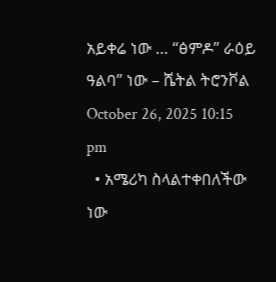አይቀሬ ነው … “ፅምዶ” ራዕይ ዓልባ” ነው – ሼትል ትሮንቮል October 26, 2025 10:15 pm
  • አሜሪካ ስላልተቀበለችው ነው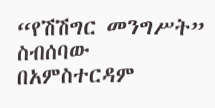“የሽሽግር መንግሥት” ስብሰባው በአምስተርዳም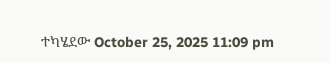ተካሄደው October 25, 2025 11:09 pm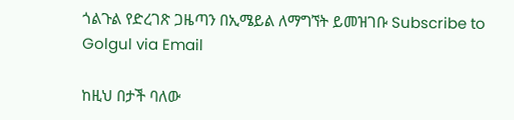ጎልጉል የድረገጽ ጋዜጣን በኢሜይል ለማግኘት ይመዝገቡ Subscribe to Golgul via Email

ከዚህ በታች ባለው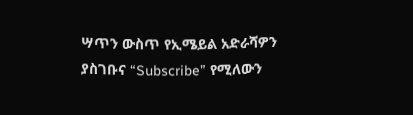ሣጥን ውስጥ የኢሜይል አድራሻዎን ያስገቡና “Subscribe” የሚለውን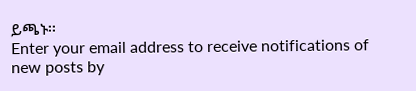ይጫኑ፡፡
Enter your email address to receive notifications of new posts by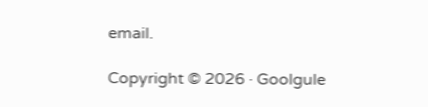email.

Copyright © 2026 · Goolgule